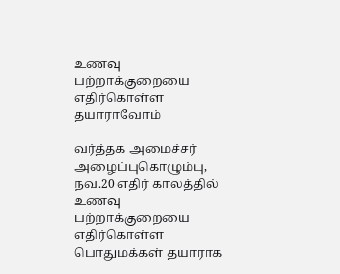உணவு பற்றாக்குறையை எதிர்கொள்ள தயாராவோம்

வர்த்தக அமைச்சர் அழைப்புகொழும்பு, நவ.20 எதிர் காலத்தில் உணவு பற்றாக்குறையை எதிர்கொள்ள பொதுமக்கள் தயாராக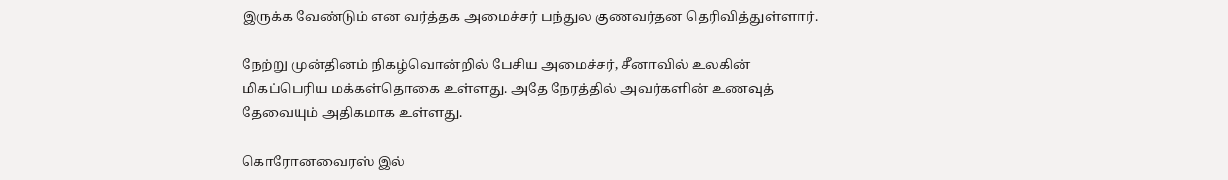இருக்க வேண்டும் என வர்த்தக அமைச்சர் பந்துல குணவர்தன தெரிவித்துள்ளார்.

நேற்று முன்தினம் நிகழ்வொன்றில் பேசிய அமைச்சர், சீனாவில் உலகின் மிகப்பெரிய மக்கள்தொகை உள்ளது. அதே நேரத்தில் அவர்களின் உணவுத் தேவையும் அதிகமாக உள்ளது.

கொரோனவைரஸ் இல்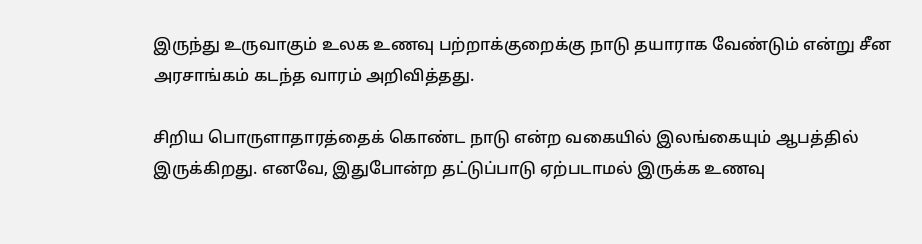இருந்து உருவாகும் உலக உணவு பற்றாக்குறைக்கு நாடு தயாராக வேண்டும் என்று சீன அரசாங்கம் கடந்த வாரம் அறிவித்தது.

சிறிய பொருளாதாரத்தைக் கொண்ட நாடு என்ற வகையில் இலங்கையும் ஆபத்தில் இருக்கிறது. எனவே, இதுபோன்ற தட்டுப்பாடு ஏற்படாமல் இருக்க உணவு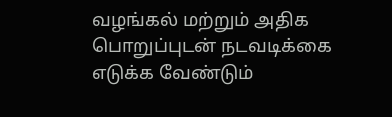வழங்கல் மற்றும் அதிக பொறுப்புடன் நடவடிக்கை எடுக்க வேண்டும்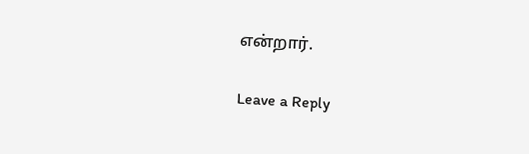என்றார்.

Leave a Reply